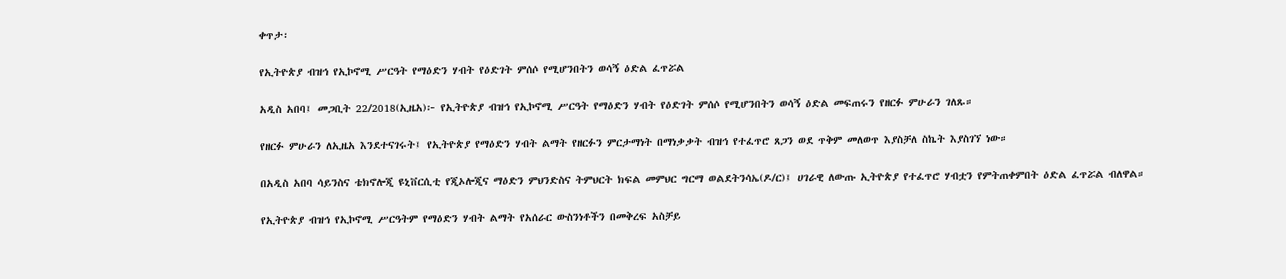ቀጥታ፡

የኢትዮጵያ ብዝኅ የኢኮኖሚ ሥርዓት የማዕድን ሃብት የዕድገት ምሰሶ የሚሆንበትን ወሳኝ ዕድል ፈጥሯል

አዲስ አበባ፤ መጋቢት 22/2018(ኢዜአ)፦ የኢትዮጵያ ብዝኅ የኢኮኖሚ ሥርዓት የማዕድን ሃብት የዕድገት ምሰሶ የሚሆንበትን ወሳኝ ዕድል መፍጠሩን የዘርፉ ምሁራን ገለጹ።

የዘርፉ ምሁራን ለኢዜአ እንደተናገሩት፤ የኢትዮጵያ የማዕድን ሃብት ልማት የዘርፉን ምርታማነት በማነቃቃት ብዝኅ የተፈጥሮ ጸጋን ወደ ጥቅም መለወጥ እያስቻለ ስኬት እያስገኘ ነው።

በአዲስ አበባ ሳይንስና ቴክኖሎጂ ዩኒቨርሲቲ የጂኦሎጂና ማዕድን ምህንድስና ትምህርት ክፍል መምህር ግርማ ወልደትንሳኤ(ዶ/ር)፤ ሀገራዊ ለውጡ ኢትዮጵያ የተፈጥሮ ሃብቷን የምትጠቀምበት ዕድል ፈጥሯል ብለዋል።

የኢትዮጵያ ብዝኅ የኢኮኖሚ ሥርዓትም የማዕድን ሃብት ልማት የአሰራር ውስንነቶችን በመቅረፍ አስቻይ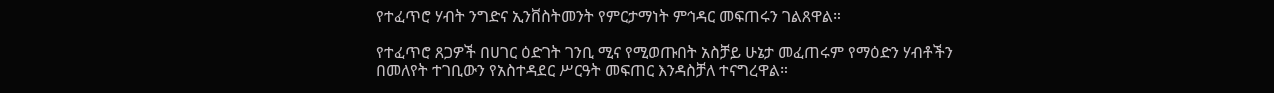የተፈጥሮ ሃብት ንግድና ኢንቨስትመንት የምርታማነት ምኅዳር መፍጠሩን ገልጸዋል።

የተፈጥሮ ጸጋዎች በሀገር ዕድገት ገንቢ ሚና የሚወጡበት አስቻይ ሁኔታ መፈጠሩም የማዕድን ሃብቶችን በመለየት ተገቢውን የአስተዳደር ሥርዓት መፍጠር እንዳስቻለ ተናግረዋል።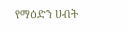የማዕድን ሀብት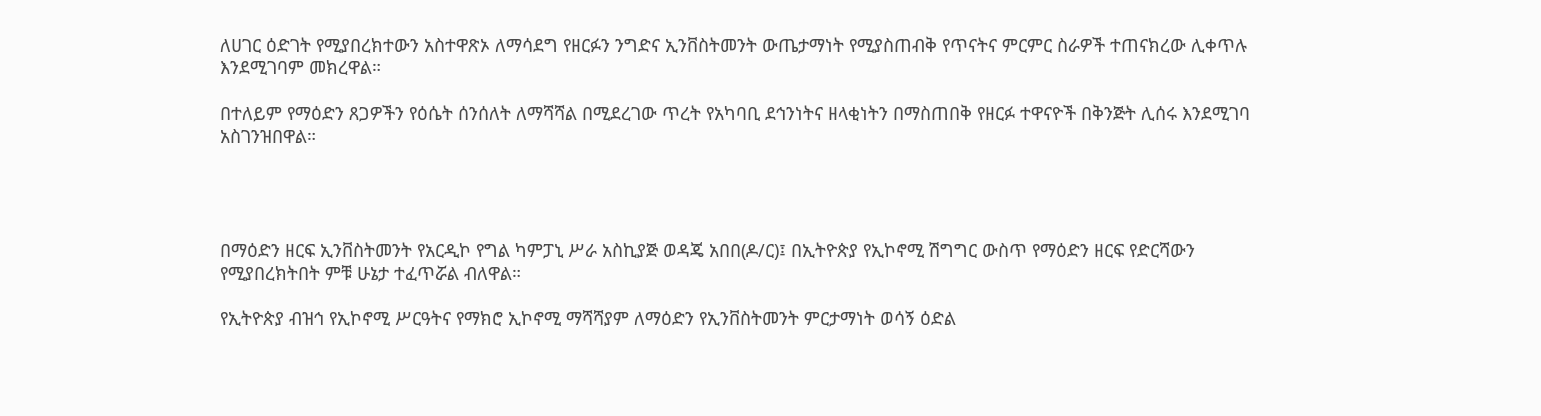ለሀገር ዕድገት የሚያበረክተውን አስተዋጽኦ ለማሳደግ የዘርፉን ንግድና ኢንቨስትመንት ውጤታማነት የሚያስጠብቅ የጥናትና ምርምር ስራዎች ተጠናክረው ሊቀጥሉ እንደሚገባም መክረዋል።

በተለይም የማዕድን ጸጋዎችን የዕሴት ሰንሰለት ለማሻሻል በሚደረገው ጥረት የአካባቢ ደኅንነትና ዘላቂነትን በማስጠበቅ የዘርፉ ተዋናዮች በቅንጅት ሊሰሩ እንደሚገባ አስገንዝበዋል።




በማዕድን ዘርፍ ኢንቨስትመንት የአርዲኮ የግል ካምፓኒ ሥራ አስኪያጅ ወዳጄ አበበ(ዶ/ር)፤ በኢትዮጵያ የኢኮኖሚ ሽግግር ውስጥ የማዕድን ዘርፍ የድርሻውን የሚያበረክትበት ምቹ ሁኔታ ተፈጥሯል ብለዋል።

የኢትዮጵያ ብዝኅ የኢኮኖሚ ሥርዓትና የማክሮ ኢኮኖሚ ማሻሻያም ለማዕድን የኢንቨስትመንት ምርታማነት ወሳኝ ዕድል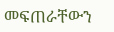መፍጠራቸውን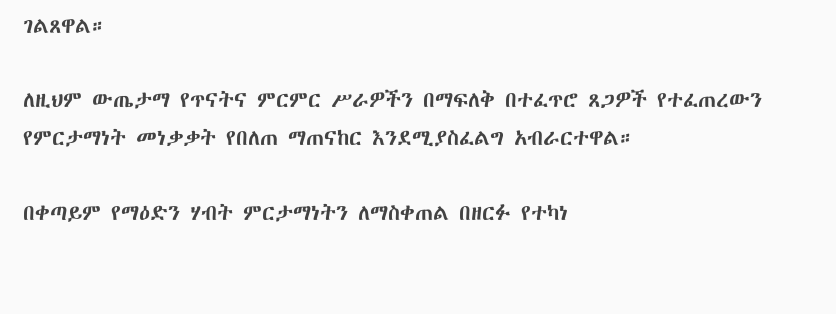ገልጸዋል።

ለዚህም ውጤታማ የጥናትና ምርምር ሥራዎችን በማፍለቅ በተፈጥሮ ጸጋዎች የተፈጠረውን የምርታማነት መነቃቃት የበለጠ ማጠናከር እንደሚያስፈልግ አብራርተዋል።

በቀጣይም የማዕድን ሃብት ምርታማነትን ለማስቀጠል በዘርፉ የተካነ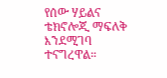የሰው ሃይልና ቴክኖሎጂ ማፍለቅ እንደሚገባ ተናግረዋል።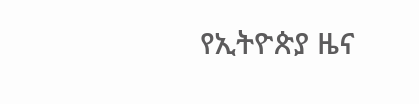የኢትዮጵያ ዜና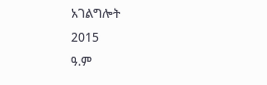አገልግሎት
2015
ዓ.ም